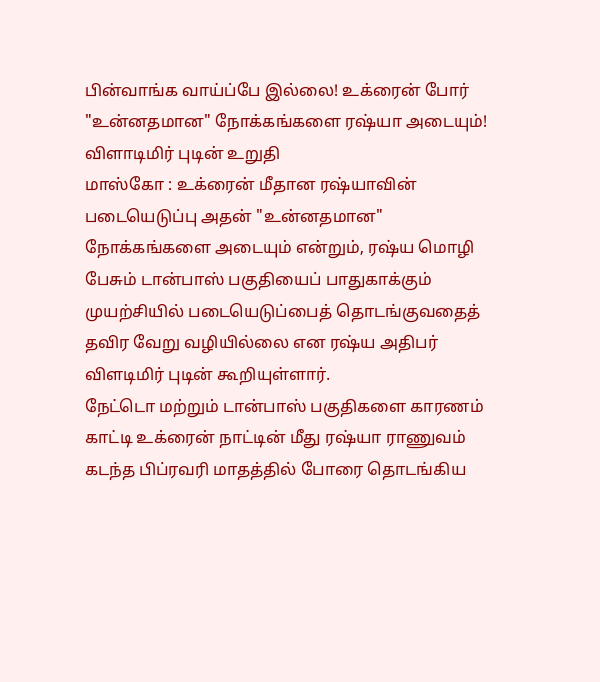பின்வாங்க வாய்ப்பே இல்லை! உக்ரைன் போர் "உன்னதமான" நோக்கங்களை ரஷ்யா அடையும்! விளாடிமிர் புடின் உறுதி
மாஸ்கோ : உக்ரைன் மீதான ரஷ்யாவின் படையெடுப்பு அதன் "உன்னதமான" நோக்கங்களை அடையும் என்றும், ரஷ்ய மொழி பேசும் டான்பாஸ் பகுதியைப் பாதுகாக்கும் முயற்சியில் படையெடுப்பைத் தொடங்குவதைத் தவிர வேறு வழியில்லை என ரஷ்ய அதிபர் விளடிமிர் புடின் கூறியுள்ளார்.
நேட்டொ மற்றும் டான்பாஸ் பகுதிகளை காரணம் காட்டி உக்ரைன் நாட்டின் மீது ரஷ்யா ராணுவம் கடந்த பிப்ரவரி மாதத்தில் போரை தொடங்கிய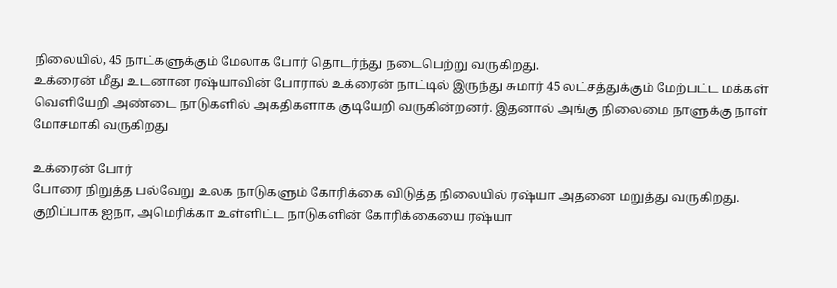நிலையில், 45 நாட்களுக்கும் மேலாக போர் தொடர்ந்து நடைபெற்று வருகிறது.
உக்ரைன் மீது உடனான ரஷ்யாவின் போரால் உக்ரைன் நாட்டில் இருந்து சுமார் 45 லட்சத்துக்கும் மேற்பட்ட மக்கள் வெளியேறி அண்டை நாடுகளில் அகதிகளாக குடியேறி வருகின்றனர். இதனால் அங்கு நிலைமை நாளுக்கு நாள் மோசமாகி வருகிறது

உக்ரைன் போர்
போரை நிறுத்த பல்வேறு உலக நாடுகளும் கோரிக்கை விடுத்த நிலையில் ரஷ்யா அதனை மறுத்து வருகிறது. குறிப்பாக ஐநா, அமெரிக்கா உள்ளிட்ட நாடுகளின் கோரிக்கையை ரஷ்யா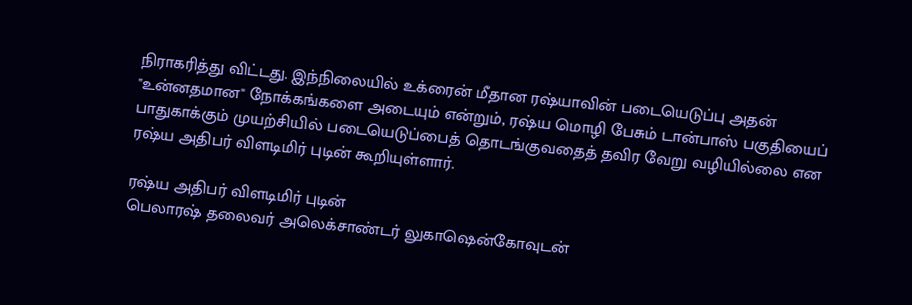நிராகரித்து விட்டது. இந்நிலையில் உக்ரைன் மீதான ரஷ்யாவின் படையெடுப்பு அதன் "உன்னதமான" நோக்கங்களை அடையும் என்றும், ரஷ்ய மொழி பேசும் டான்பாஸ் பகுதியைப் பாதுகாக்கும் முயற்சியில் படையெடுப்பைத் தொடங்குவதைத் தவிர வேறு வழியில்லை என ரஷ்ய அதிபர் விளடிமிர் புடின் கூறியுள்ளார்.

ரஷ்ய அதிபர் விளடிமிர் புடின்
பெலாரஷ் தலைவர் அலெக்சாண்டர் லுகாஷென்கோவுடன்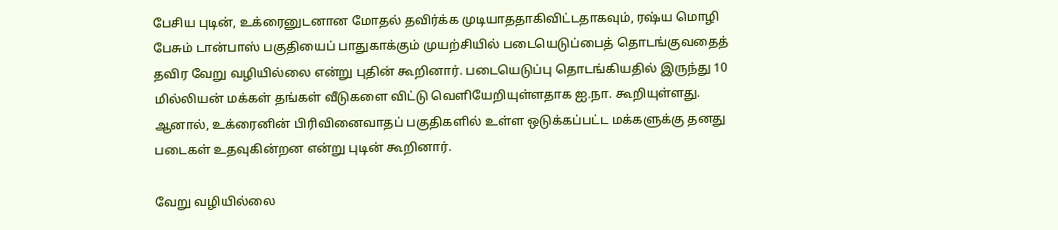பேசிய புடின், உக்ரைனுடனான மோதல் தவிர்க்க முடியாததாகிவிட்டதாகவும், ரஷ்ய மொழி பேசும் டான்பாஸ் பகுதியைப் பாதுகாக்கும் முயற்சியில் படையெடுப்பைத் தொடங்குவதைத் தவிர வேறு வழியில்லை என்று புதின் கூறினார். படையெடுப்பு தொடங்கியதில் இருந்து 10 மில்லியன் மக்கள் தங்கள் வீடுகளை விட்டு வெளியேறியுள்ளதாக ஐ.நா. கூறியுள்ளது. ஆனால், உக்ரைனின் பிரிவினைவாதப் பகுதிகளில் உள்ள ஒடுக்கப்பட்ட மக்களுக்கு தனது படைகள் உதவுகின்றன என்று புடின் கூறினார்.

வேறு வழியில்லை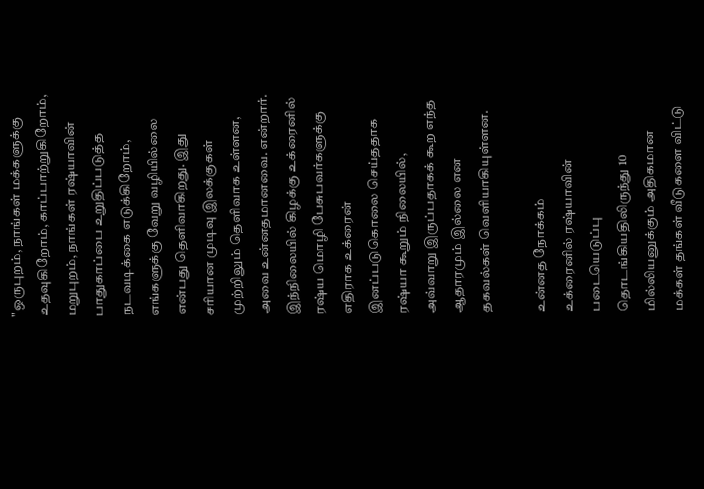"ஒருபுறம், நாங்கள் மக்களுக்கு உதவுகிறோம், காப்பாற்றுகிறோம், மறுபுறம், நாங்கள் ரஷ்யாவின் பாதுகாப்பை உறுதிப்படுத்த நடவடிக்கை எடுக்கிறோம், எங்களுக்கு வேறு வழியில்லை என்பது தெளிவாகிறது. இது சரியான முடிவு இலக்குகள் முற்றிலும் தெளிவாக உள்ளன, அவை உன்னதமானவை. என்றார். இந்நிலையில் கிழக்கு உக்ரைனில் ரஷ்ய மொழி பேசுபவர்களுக்கு எதிராக உக்ரைன் இனப்படுகொலை செய்ததாக ரஷ்யா கூறும் நிலையில், அவ்வாறு இருப்பதாகக் கூற எந்த ஆதாரமும் இல்லை என தகவல்கள் வெளியாகியுள்ளன.

உன்னத நோக்கம்
உக்ரைனில் ரஷ்யாவின் படையெடுப்பு தொடங்கியதிலிருந்து 10 மில்லியனுக்கும் அதிகமான மக்கள் தங்கள் வீடுகளை விட்டு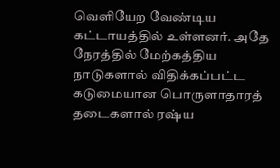வெளியேற வேண்டிய கட்டாயத்தில் உள்ளனர். அதே நேரத்தில் மேற்கத்திய நாடுகளால் விதிக்கப்பட்ட கடுமையான பொருளாதாரத் தடைகளால் ரஷ்ய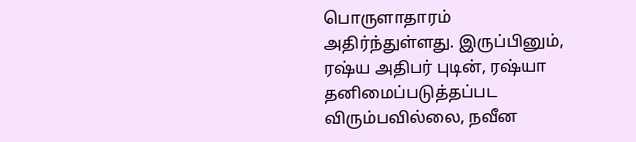பொருளாதாரம் அதிர்ந்துள்ளது. இருப்பினும், ரஷ்ய அதிபர் புடின், ரஷ்யா தனிமைப்படுத்தப்பட விரும்பவில்லை, நவீன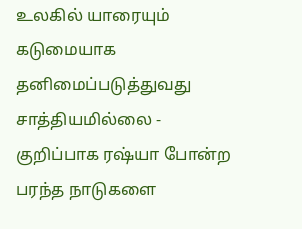உலகில் யாரையும் கடுமையாக தனிமைப்படுத்துவது சாத்தியமில்லை - குறிப்பாக ரஷ்யா போன்ற பரந்த நாடுகளை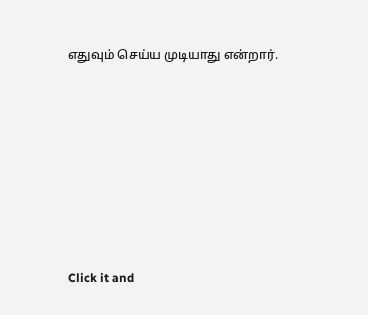எதுவும் செய்ய முடியாது என்றார்.












Click it and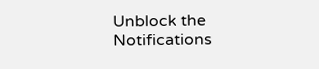Unblock the Notifications